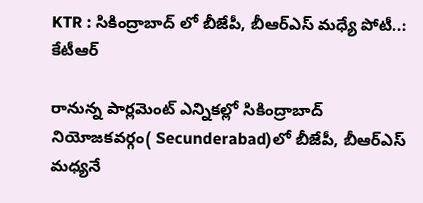KTR : సికింద్రాబాద్ లో బీజేపీ, బీఆర్ఎస్ మధ్యే పోటీ..: కేటీఆర్

రానున్న పార్లమెంట్ ఎన్నికల్లో సికింద్రాబాద్ నియోజకవర్గం( Secunderabad)లో బీజేపీ, బీఆర్ఎస్ మధ్యనే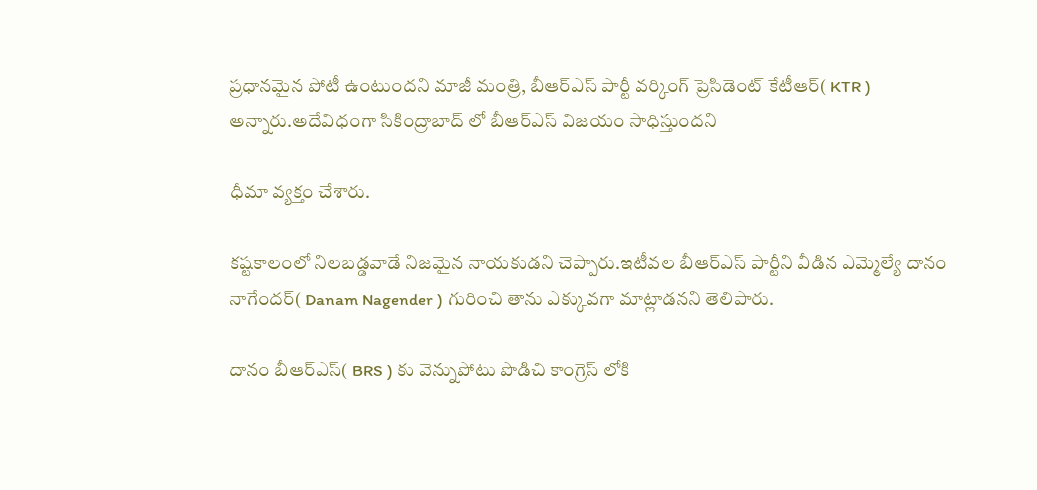ప్రధానమైన పోటీ ఉంటుందని మాజీ మంత్రి, బీఆర్ఎస్ పార్టీ వర్కింగ్ ప్రెసిడెంట్ కేటీఆర్( KTR ) అన్నారు.అదేవిధంగా సికింద్రాబాద్ లో బీఆర్ఎస్ విజయం సాధిస్తుందని

ధీమా వ్యక్తం చేశారు.

కష్టకాలంలో నిలబడ్డవాడే నిజమైన నాయకుడని చెప్పారు.ఇటీవల బీఆర్ఎస్ పార్టీని వీడిన ఎమ్మెల్యే దానం నాగేందర్( Danam Nagender ) గురించి తాను ఎక్కువగా మాట్లాడనని తెలిపారు.

దానం బీఆర్ఎస్( BRS ) కు వెన్నుపోటు పొడిచి కాంగ్రెస్ లోకి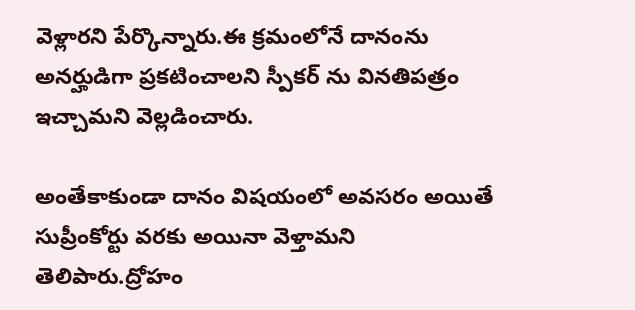వెళ్లారని పేర్కొన్నారు.ఈ క్రమంలోనే దానంను అనర్హుడిగా ప్రకటించాలని స్పీకర్ ను వినతిపత్రం ఇచ్చామని వెల్లడించారు.

అంతేకాకుండా దానం విషయంలో అవసరం అయితే సుప్రీంకోర్టు వరకు అయినా వెళ్తామని తెలిపారు.ద్రోహం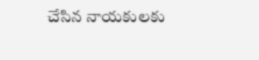చేసిన నాయకులకు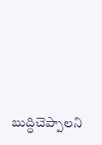బుద్ధిచెప్పాలని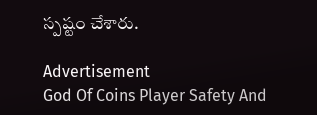స్పష్టం చేశారు.

Advertisement
God Of Coins Player Safety And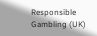Responsible Gambling (UK)